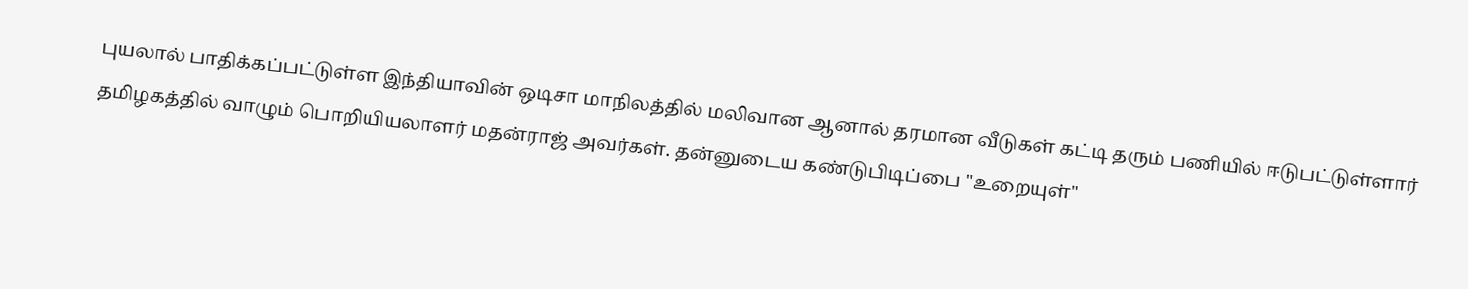புயலால் பாதிக்கப்பட்டுள்ள இந்தியாவின் ஒடிசா மாநிலத்தில் மலிவான ஆனால் தரமான வீடுகள் கட்டி தரும் பணியில் ஈடுபட்டுள்ளார் தமிழகத்தில் வாழும் பொறியியலாளர் மதன்ராஜ் அவர்கள். தன்னுடைய கண்டுபிடிப்பை "உறையுள்"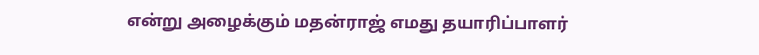என்று அழைக்கும் மதன்ராஜ் எமது தயாரிப்பாளர்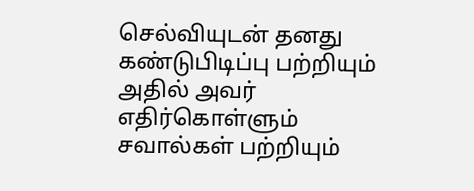செல்வியுடன் தனது கண்டுபிடிப்பு பற்றியும் அதில் அவர் எதிர்கொள்ளும் சவால்கள் பற்றியும்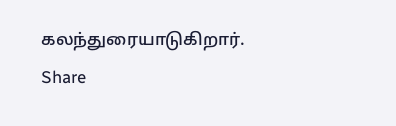கலந்துரையாடுகிறார்.
Share